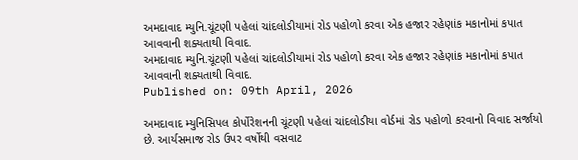અમદાવાદ મ્યુનિ.ચૂંટણી પહેલાં ચાંદલોડીયામાં રોડ પહોળો કરવા એક હજાર રહેણાંક મકાનોમાં કપાત આવવાની શક્યતાથી વિવાદ.
અમદાવાદ મ્યુનિ.ચૂંટણી પહેલાં ચાંદલોડીયામાં રોડ પહોળો કરવા એક હજાર રહેણાંક મકાનોમાં કપાત આવવાની શક્યતાથી વિવાદ.
Published on: 09th April, 2026

અમદાવાદ મ્યુનિસિપલ કોર્પોરેશનની ચૂંટણી પહેલાં ચાંદલોડીયા વોર્ડમાં રોડ પહોળો કરવાનો વિવાદ સર્જાયો છે. આર્યસમાજ રોડ ઉપર વર્ષોથી વસવાટ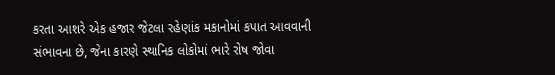કરતા આશરે એક હજાર જેટલા રહેણાંક મકાનોમાં કપાત આવવાની સંભાવના છે, જેના કારણે સ્થાનિક લોકોમાં ભારે રોષ જોવા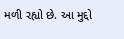મળી રહ્યો છે. આ મુદ્દો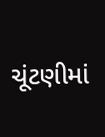ચૂંટણીમાં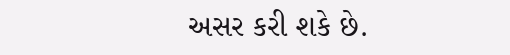અસર કરી શકે છે.